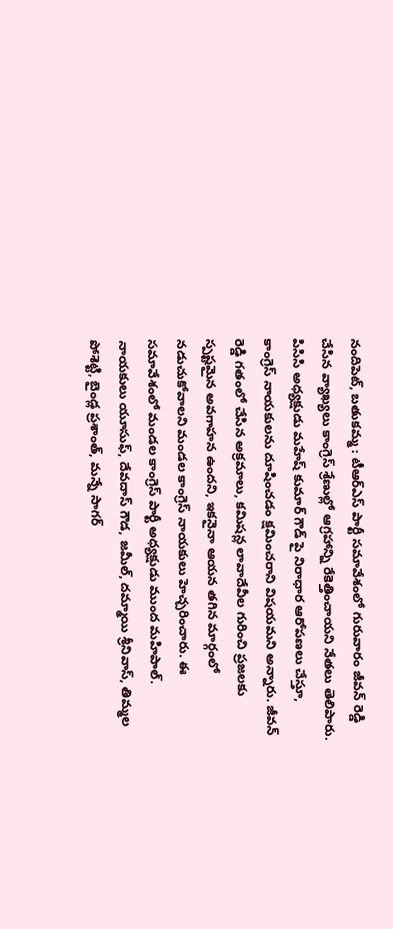నందిపెట్, బతుకమ్మ : టీఆర్ఎస్ పార్టీ సమావేశంలో గురువారం జీవన్ రెడ్డి చేసిన వ్యాఖ్యలు కాంగ్రెస్ శ్రేణుల్లో ఆగ్రహాన్ని రేకెత్తించాయని నేతలు తెలిపారు. పిసిసి అధ్యక్షుడు మహేష్ కుమార్ గౌడ్ పై నిరాధార ఆరోపణలు చేస్తూ, కాంగ్రెస్ నాయకులను దూషించడం క్షమించరాని విషయమని అన్నారు. జీవన్ రెడ్డి గతంలో చేసిన అక్రమాలు, కమిషన్ల లావాదేవీల గురించి ప్రజలకు స్పష్టమైన అవగాహన ఉందని, ఇకనైనా ఆయన తగిన మార్గంలో నడుచుకోవాలని మండల కాంగ్రెస్ నాయకులు హెచ్చరించారు. ఈ సమావేశంలో మండల కాంగ్రెస్ పార్టీ అధ్యక్షుడు ముంద మహిపాల్. నాయకులు యూసుఫ్, దేవదాస్ గౌడ, జమీల్, దమ్మాయి శ్రీనివాస్, తిమ్మల పోశెట్టి, బైండ్ల ప్రశాంత్, మన్నే సాగర్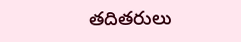తదితరులు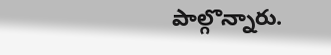పాల్గొన్నారు.